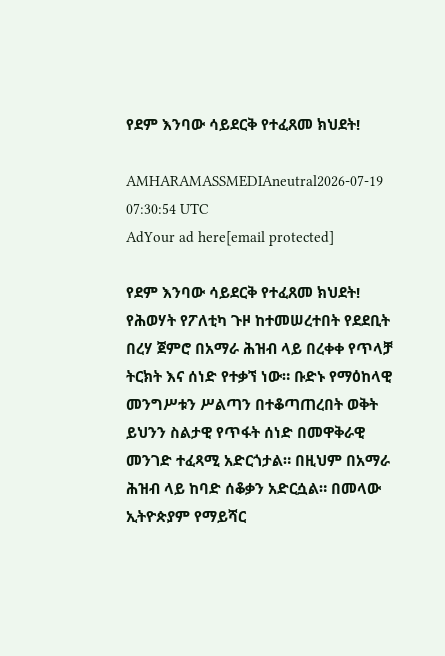የደም እንባው ሳይደርቅ የተፈጸመ ክህደት!

AMHARAMASSMEDIAneutral2026-07-19 07:30:54 UTC
AdYour ad here[email protected]

የደም እንባው ሳይደርቅ የተፈጸመ ክህደት! የሕወሃት የፖለቲካ ጉዞ ከተመሠረተበት የደደቢት በረሃ ጀምሮ በአማራ ሕዝብ ላይ በረቀቀ የጥላቻ ትርክት እና ሰነድ የተቃኘ ነው። ቡድኑ የማዕከላዊ መንግሥቱን ሥልጣን በተቆጣጠረበት ወቅት ይህንን ስልታዊ የጥፋት ሰነድ በመዋቅራዊ መንገድ ተፈጻሚ አድርጎታል። በዚህም በአማራ ሕዝብ ላይ ከባድ ሰቆቃን አድርሷል። በመላው ኢትዮጵያም የማይሻር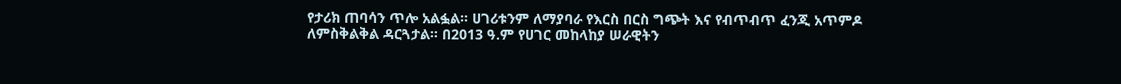የታሪክ ጠባሳን ጥሎ አልፏል። ሀገሪቱንም ለማያባራ የእርስ በርስ ግጭት እና የብጥብጥ ፈንጂ አጥምዶ ለምስቅልቅል ዳርጓታል። በ2013 ዓ.ም የሀገር መከላከያ ሠራዊትን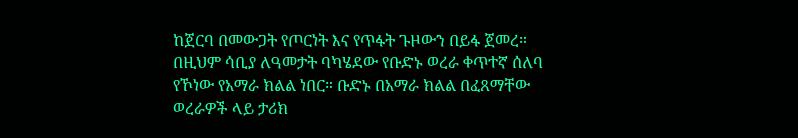ከጀርባ በመውጋት የጦርነት እና የጥፋት ጉዞውን በይፋ ጀመረ። በዚህም ሳቢያ ለዓመታት ባካሄደው የቡድኑ ወረራ ቀጥተኛ ሰለባ የኾነው የአማራ ክልል ነበር። ቡድኑ በአማራ ክልል በፈጸማቸው ወረራዎች ላይ ታሪክ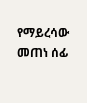የማይረሳው መጠነ ሰፊ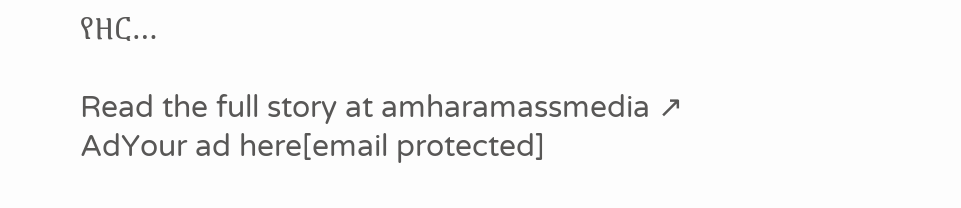የዘር…

Read the full story at amharamassmedia ↗
AdYour ad here[email protected]